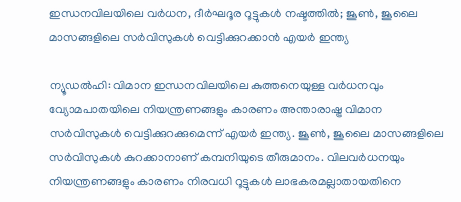ഇന്ധനവിലയിലെ വർധന, ദീർഘദൂര റൂട്ടുകൾ നഷ്ടത്തിൽ; ജൂൺ, ജൂലൈ മാസങ്ങളിലെ സർവിസുകൾ വെട്ടിക്കുറക്കാൻ എയർ ഇന്ത്യ

ന്യൂഡൽഹി: വിമാന ഇന്ധനവിലയിലെ കുത്തനെയുള്ള വർധനവും വ്യോമപാതയിലെ നിയന്ത്രണങ്ങളും കാരണം അന്താരാഷ്ട്ര വിമാന സർവിസുകൾ വെട്ടിക്കുറക്കുമെന്ന് എയർ ഇന്ത്യ. ജൂൺ, ജൂലൈ മാസങ്ങളിലെ സർവിസുകൾ കുറക്കാനാണ് കമ്പനിയുടെ തീരുമാനം. വിലവർധനയും നിയന്ത്രണങ്ങളും കാരണം നിരവധി റൂട്ടുകൾ ലാഭകരമല്ലാതായതിനെ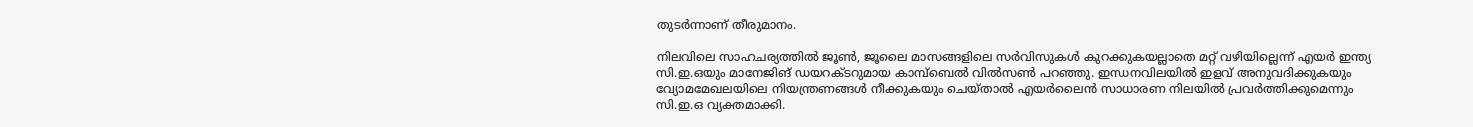തുടർന്നാണ് തീരുമാനം.

നിലവിലെ സാഹചര്യത്തിൽ ജൂൺ, ജൂലൈ മാസങ്ങളിലെ സർവിസുകൾ കുറക്കുകയല്ലാതെ മറ്റ് വഴിയില്ലെന്ന് എയർ ഇന്ത്യ സി.ഇ.ഒയും മാനേജിങ് ഡയറക്ടറുമായ കാമ്പ്ബെൽ വിൽസൺ പറഞ്ഞു. ഇന്ധനവിലയിൽ ഇളവ് അനുവദിക്കുകയും വ്യോമമേഖലയിലെ നിയന്ത്രണങ്ങൾ നീക്കുകയും ചെയ്താൽ എയർലൈൻ സാധാരണ നിലയിൽ പ്രവർത്തിക്കുമെന്നും സി.ഇ.ഒ വ്യക്തമാക്കി.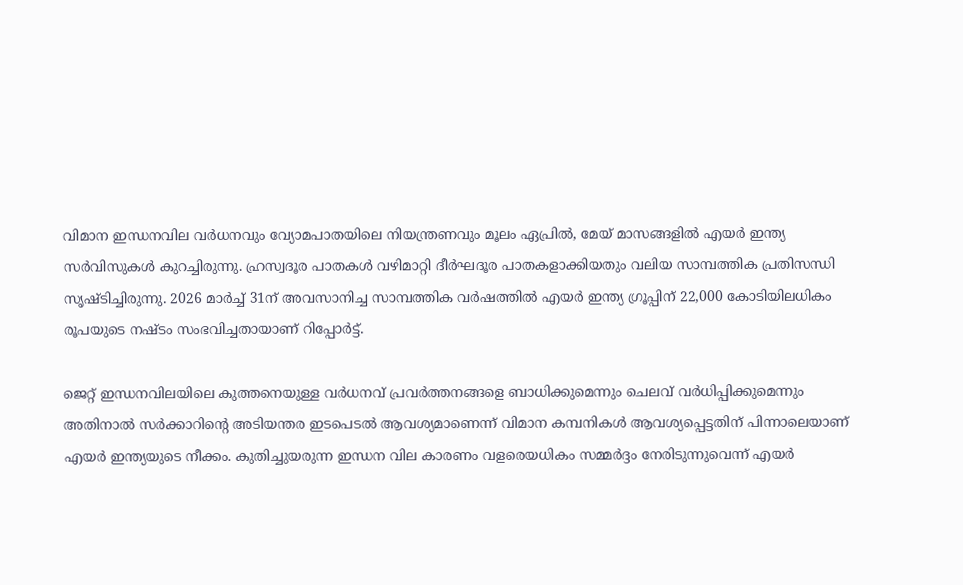വിമാന ഇന്ധനവില വർധനവും വ്യോമപാതയിലെ നിയന്ത്രണവും മൂലം ഏപ്രിൽ, മേയ് മാസങ്ങളിൽ എയർ ഇന്ത്യ സർവിസുകൾ കുറച്ചിരുന്നു. ഹ്രസ്വദൂര പാതകൾ വഴിമാറ്റി ദീർഘദൂര പാതകളാക്കിയതും വലിയ സാമ്പത്തിക പ്രതിസന്ധി സൃഷ്ടിച്ചിരുന്നു. 2026 മാർച്ച് 31ന് അവസാനിച്ച സാമ്പത്തിക വർഷത്തിൽ എയർ ഇന്ത്യ ഗ്രൂപ്പിന് 22,000 കോടിയിലധികം രൂപയുടെ നഷ്ടം സംഭവിച്ചതായാണ് റിപ്പോർട്ട്.

ജെറ്റ് ഇന്ധനവിലയിലെ കുത്തനെയുള്ള വർധനവ് പ്രവർത്തനങ്ങളെ ബാധിക്കുമെന്നും ചെലവ് വർധിപ്പിക്കുമെന്നും അതിനാൽ സർക്കാറിന്റെ അടിയന്തര ഇടപെടൽ ആവശ്യമാണെന്ന് വിമാന കമ്പനികൾ ആവശ്യപ്പെട്ടതിന് പിന്നാലെയാണ് എയർ ഇന്ത്യയുടെ നീക്കം. കുതിച്ചുയരുന്ന ഇന്ധന വില കാരണം വളരെയധികം സമ്മർദ്ദം നേരിടുന്നുവെന്ന് എയർ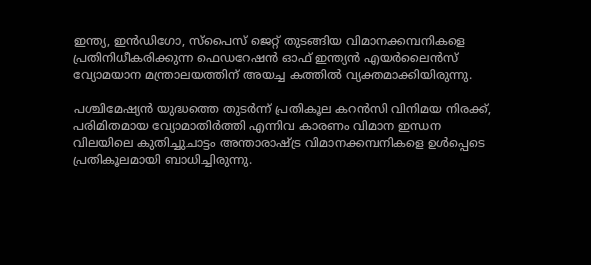ഇന്ത്യ, ഇൻഡിഗോ, സ്പൈസ് ജെറ്റ് തുടങ്ങിയ വിമാനക്കമ്പനികളെ പ്രതിനിധീകരിക്കുന്ന ഫെഡറേഷൻ ഓഫ് ഇന്ത്യൻ എയർലൈൻസ് വ്യോമയാന മന്ത്രാലയത്തിന് അയച്ച കത്തിൽ വ്യക്തമാക്കിയിരുന്നു.

പശ്ചിമേഷ്യൻ യുദ്ധത്തെ തുടർന്ന് പ്രതികൂല കറൻസി വിനിമയ നിരക്ക്, പരിമിതമായ വ്യോമാതിർത്തി എന്നിവ കാരണം വിമാന ഇന്ധന വിലയിലെ കുതിച്ചുചാട്ടം അന്താരാഷ്ട്ര വിമാനക്കമ്പനികളെ ഉൾപ്പെടെ പ്രതികൂലമായി ബാധിച്ചിരുന്നു.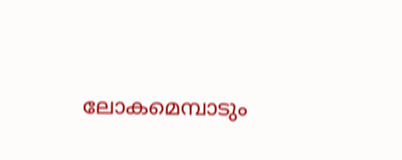ലോകമെമ്പാടും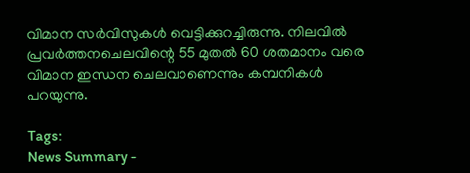വിമാന സർവിസുകൾ വെട്ടിക്കുറച്ചിരുന്നു. നിലവിൽ പ്രവർത്തനചെലവിന്റെ 55 മുതൽ 60 ശതമാനം വരെ വിമാന ഇന്ധന ചെലവാണെന്നും കമ്പനികൾ പറയുന്നു.

Tags:
News Summary -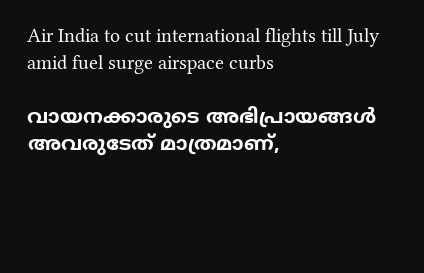Air India to cut international flights till July amid fuel surge airspace curbs

വായനക്കാരുടെ അഭിപ്രായങ്ങള്‍ അവരുടേത് മാത്രമാണ്,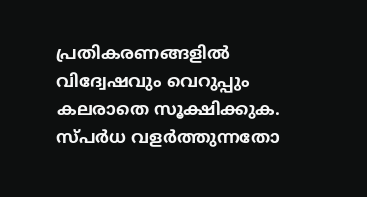പ്രതികരണങ്ങളിൽ വിദ്വേഷവും വെറുപ്പും കലരാതെ സൂക്ഷിക്കുക. സ്പർധ വളർത്തുന്നതോ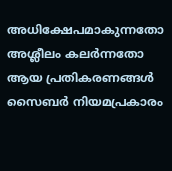അധിക്ഷേപമാകുന്നതോ അശ്ലീലം കലർന്നതോ ആയ പ്രതികരണങ്ങൾ സൈബർ നിയമപ്രകാരം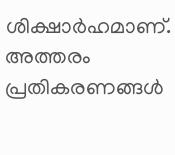ശിക്ഷാർഹമാണ്. അത്തരം പ്രതികരണങ്ങൾ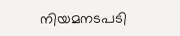നിയമനടപടി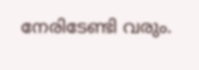നേരിടേണ്ടി വരും.